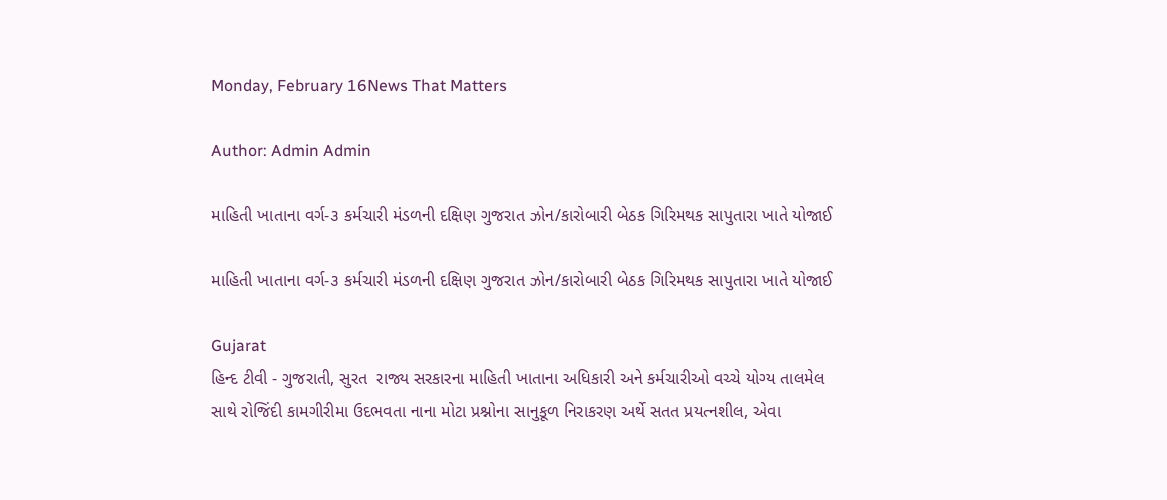Monday, February 16News That Matters

Author: Admin Admin

માહિતી ખાતાના વર્ગ-૩ કર્મચારી મંડળની દક્ષિણ ગુજરાત ઝોન/કારોબારી બેઠક ગિરિમથક સાપુતારા ખાતે યોજાઈ

માહિતી ખાતાના વર્ગ-૩ કર્મચારી મંડળની દક્ષિણ ગુજરાત ઝોન/કારોબારી બેઠક ગિરિમથક સાપુતારા ખાતે યોજાઈ

Gujarat
હિન્દ ટીવી - ગુજરાતી, સુરત  રાજ્ય સરકારના માહિતી ખાતાના અધિકારી અને કર્મચારીઓ વચ્ચે યોગ્ય તાલમેલ સાથે રોજિંદી કામગીરીમા ઉદભવતા નાના મોટા પ્રશ્નોના સાનુકૂળ નિરાકરણ અર્થે સતત પ્રયત્નશીલ, એવા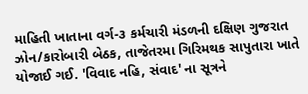માહિતી ખાતાના વર્ગ-૩ કર્મચારી મંડળની દક્ષિણ ગુજરાત ઝોન/કારોબારી બેઠક, તાજેતરમા ગિરિમથક સાપુતારા ખાતે યોજાઈ ગઈ. 'વિવાદ નહિ, સંવાદ' ના સૂત્રને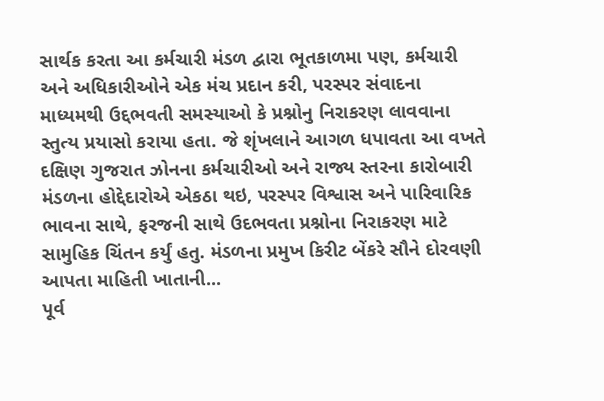સાર્થક કરતા આ કર્મચારી મંડળ દ્વારા ભૂતકાળમા પણ, કર્મચારી અને અધિકારીઓને એક મંચ પ્રદાન કરી, પરસ્પર સંવાદના માધ્યમથી ઉદ્દભવતી સમસ્યાઓ કે પ્રશ્નોનુ નિરાકરણ લાવવાના સ્તુત્ય પ્રયાસો કરાયા હતા. જે શૃંખલાને આગળ ધપાવતા આ વખતે દક્ષિણ ગુજરાત ઝોનના કર્મચારીઓ અને રાજ્ય સ્તરના કારોબારી મંડળના હોદ્દેદારોએ એકઠા થઇ, પરસ્પર વિશ્વાસ અને પારિવારિક ભાવના સાથે, ફરજની સાથે ઉદભવતા પ્રશ્નોના નિરાકરણ માટે સામુહિક ચિંતન કર્યું હતુ. મંડળના પ્રમુખ કિરીટ બેંકરે સૌને દોરવણી આપતા માહિતી ખાતાની...
પૂર્વ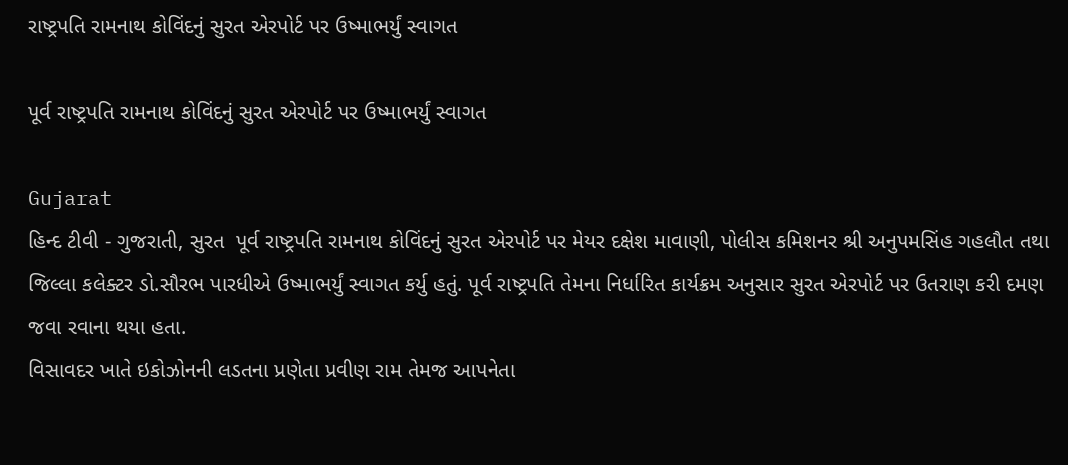રાષ્ટ્રપતિ રામનાથ કોવિંદનું સુરત એરપોર્ટ પર ઉષ્માભર્યું સ્વાગત

પૂર્વ રાષ્ટ્રપતિ રામનાથ કોવિંદનું સુરત એરપોર્ટ પર ઉષ્માભર્યું સ્વાગત

Gujarat
હિન્દ ટીવી - ગુજરાતી, સુરત  પૂર્વ રાષ્ટ્રપતિ રામનાથ કોવિંદનું સુરત એરપોર્ટ પર મેયર દક્ષેશ માવાણી, પોલીસ કમિશનર શ્રી અનુપમસિંહ ગહલૌત તથા જિલ્લા કલેક્ટર ડો.સૌરભ પારધીએ ઉષ્માભર્યું સ્વાગત કર્યુ હતું. પૂર્વ રાષ્ટ્રપતિ તેમના નિર્ધારિત કાર્યક્રમ અનુસાર સુરત એરપોર્ટ પર ઉતરાણ કરી દમણ જવા રવાના થયા હતા.
વિસાવદર ખાતે ઇકોઝોનની લડતના પ્રણેતા પ્રવીણ રામ તેમજ આપનેતા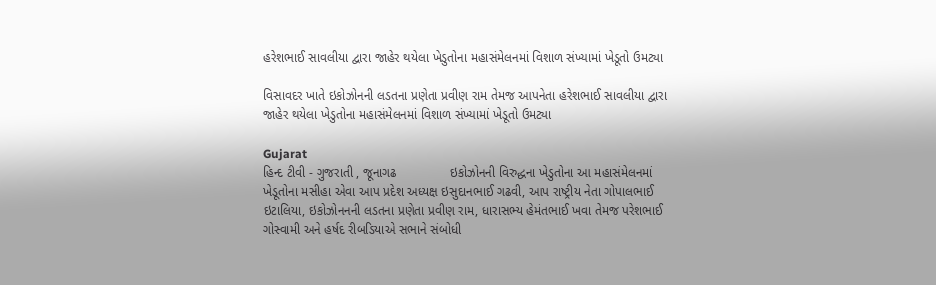હરેશભાઈ સાવલીયા દ્વારા જાહેર થયેલા ખેડુતોના મહાસંમેલનમાં વિશાળ સંખ્યામાં ખેડૂતો ઉમટ્યા

વિસાવદર ખાતે ઇકોઝોનની લડતના પ્રણેતા પ્રવીણ રામ તેમજ આપનેતા હરેશભાઈ સાવલીયા દ્વારા જાહેર થયેલા ખેડુતોના મહાસંમેલનમાં વિશાળ સંખ્યામાં ખેડૂતો ઉમટ્યા

Gujarat
હિન્દ ટીવી - ગુજરાતી , જૂનાગઢ               ઇકોઝોનની વિરુદ્ધના ખેડુતોના આ મહાસંમેલનમાં ખેડૂતોના મસીહા એવા આપ પ્રદેશ અધ્યક્ષ ઇસુદાનભાઈ ગઢવી, આપ રાષ્ટ્રીય નેતા ગોપાલભાઈ ઇટાલિયા, ઇકોઝોનનની લડતના પ્રણેતા પ્રવીણ રામ, ધારાસભ્ય હેમંતભાઈ ખવા તેમજ પરેશભાઈ ગોસ્વામી અને હર્ષદ રીબડિયાએ સભાને સંબોધી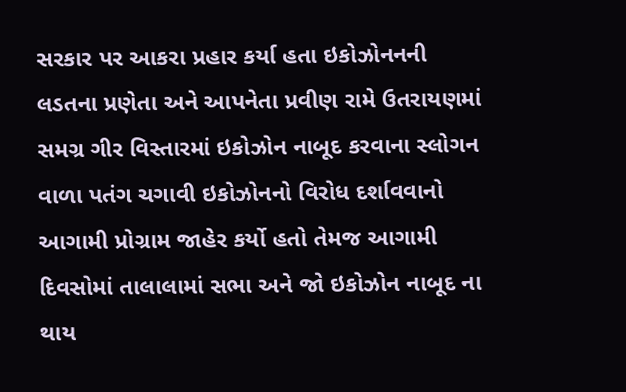સરકાર પર આકરા પ્રહાર કર્યા હતા ઇકોઝોનનની લડતના પ્રણેતા અને આપનેતા પ્રવીણ રામે ઉતરાયણમાં સમગ્ર ગીર વિસ્તારમાં ઇકોઝોન નાબૂદ કરવાના સ્લોગન વાળા પતંગ ચગાવી ઇકોઝોનનો વિરોધ દર્શાવવાનો આગામી પ્રોગ્રામ જાહેર કર્યો હતો તેમજ આગામી દિવસોમાં તાલાલામાં સભા અને જો ઇકોઝોન નાબૂદ ના થાય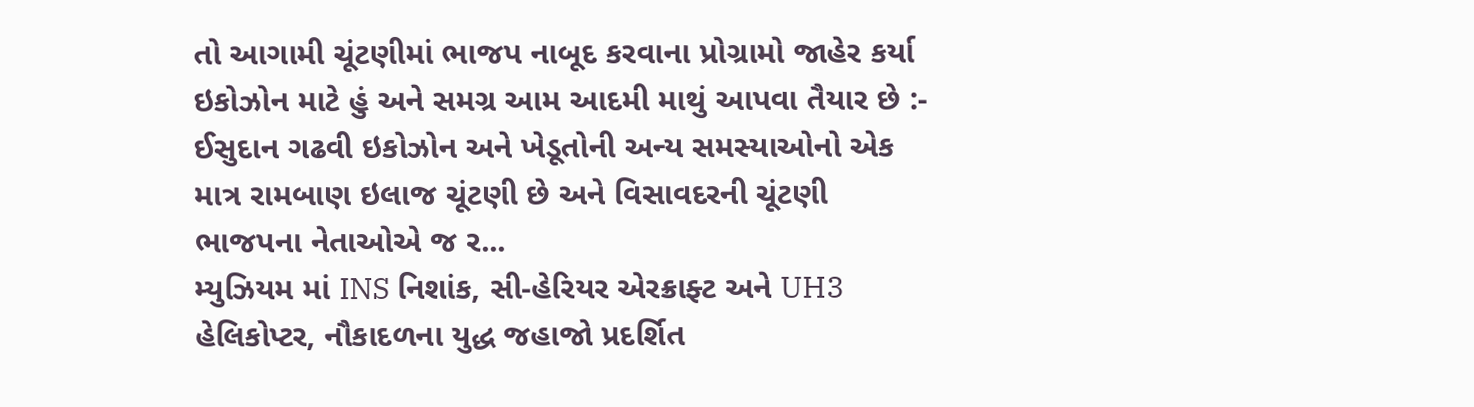તો આગામી ચૂંટણીમાં ભાજપ નાબૂદ કરવાના પ્રોગ્રામો જાહેર કર્યા ઇકોઝોન માટે હું અને સમગ્ર આમ આદમી માથું આપવા તૈયાર છે :- ઈસુદાન ગઢવી ઇકોઝોન અને ખેડૂતોની અન્ય સમસ્યાઓનો એક માત્ર રામબાણ ઇલાજ ચૂંટણી છે અને વિસાવદરની ચૂંટણી ભાજપના નેતાઓએ જ ર...
મ્યુઝિયમ માં INS નિશાંક, સી-હેરિયર એરક્રાફ્ટ અને UH3 હેલિકોપ્ટર, નૌકાદળના યુદ્ધ જહાજો પ્રદર્શિત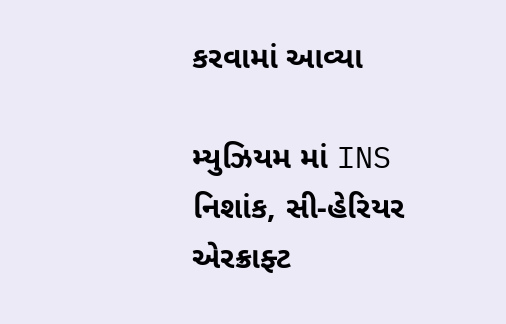કરવામાં આવ્યા

મ્યુઝિયમ માં INS નિશાંક, સી-હેરિયર એરક્રાફ્ટ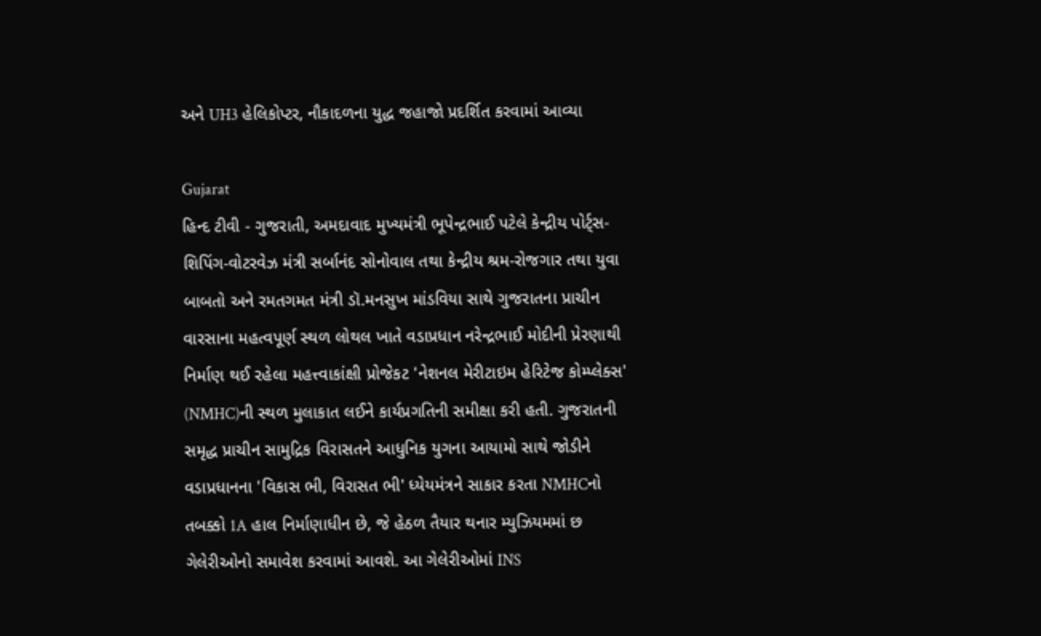અને UH3 હેલિકોપ્ટર, નૌકાદળના યુદ્ધ જહાજો પ્રદર્શિત કરવામાં આવ્યા

Gujarat
હિન્દ ટીવી - ગુજરાતી, અમદાવાદ મુખ્યમંત્રી ભૂપેન્દ્રભાઈ પટેલે કેન્દ્રીય પોર્ટ્સ-શિપિંગ-વોટરવેઝ મંત્રી સર્બાનંદ સોનોવાલ તથા કેન્દ્રીય શ્રમ-રોજગાર તથા યુવા બાબતો અને રમતગમત મંત્રી ડૉ.મનસુખ માંડવિયા સાથે ગુજરાતના પ્રાચીન વારસાના મહત્વપૂર્ણ સ્થળ લોથલ ખાતે વડાપ્રધાન નરેન્દ્રભાઈ મોદીની પ્રેરણાથી નિર્માણ થઈ રહેલા મહત્ત્વાકાંક્ષી પ્રોજેકટ 'નેશનલ મેરીટાઇમ હેરિટેજ કોમ્પ્લેક્સ' (NMHC)ની સ્થળ મુલાકાત લઈને કાર્યપ્રગતિની સમીક્ષા કરી હતી. ગુજરાતની સમૃદ્ધ પ્રાચીન સામુદ્રિક વિરાસતને આધુનિક યુગના આયામો સાથે જોડીને વડાપ્રધાનના 'વિકાસ ભી, વિરાસત ભી' ધ્યેયમંત્રને સાકાર કરતા NMHCનો તબક્કો 1A હાલ નિર્માણાધીન છે, જે હેઠળ તૈયાર થનાર મ્યુઝિયમમાં છ ગેલેરીઓનો સમાવેશ કરવામાં આવશે. આ ગેલેરીઓમાં INS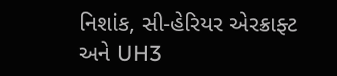નિશાંક, સી-હેરિયર એરક્રાફ્ટ અને UH3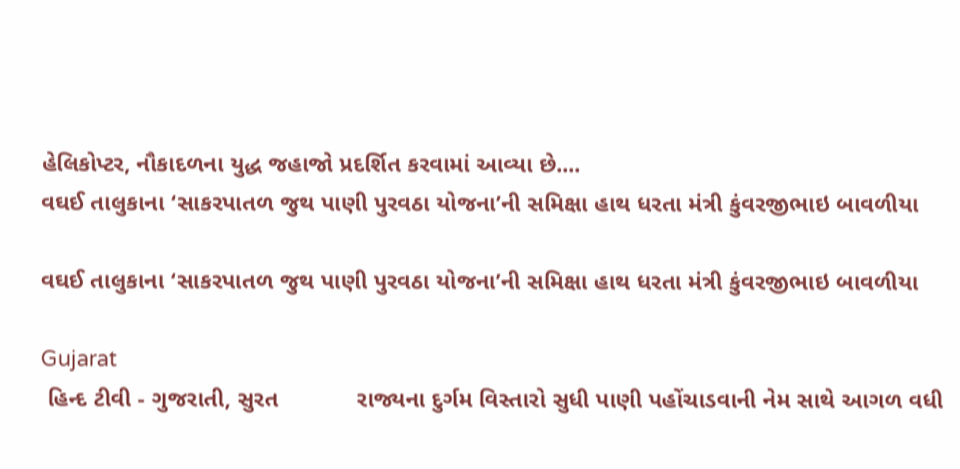હેલિકોપ્ટર, નૌકાદળના યુદ્ધ જહાજો પ્રદર્શિત કરવામાં આવ્યા છે....
વઘઈ તાલુકાના ‘સાકરપાતળ જુથ પાણી પુરવઠા યોજના’ની સમિક્ષા હાથ ધરતા મંત્રી કુંવરજીભાઇ બાવળીયા

વઘઈ તાલુકાના ‘સાકરપાતળ જુથ પાણી પુરવઠા યોજના’ની સમિક્ષા હાથ ધરતા મંત્રી કુંવરજીભાઇ બાવળીયા

Gujarat
 હિન્દ ટીવી - ગુજરાતી, સુરત            રાજ્યના દુર્ગમ વિસ્તારો સુધી પાણી પહોંચાડવાની નેમ સાથે આગળ વધી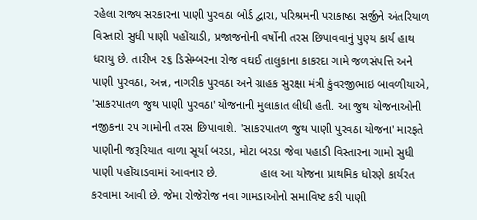રહેલા રાજ્ય સરકારના પાણી પુરવઠા બોર્ડ દ્વારા, પરિશ્રમની પરાકાષ્ઠા સર્જીને અંતરિયાળ વિસ્તારો સુધી પાણી પહોંચાડી, પ્રજાજનોની વર્ષોની તરસ છિપાવવાનું પુણ્ય કાર્ય હાથ ધરાયુ છે. તારીખ ૨૬ ડિસેમ્બરના રોજ વઘઈ તાલુકાના કાકરદા ગામે જળસંપત્તિ અને પાણી પુરવઠા, અન્ન, નાગરીક પુરવઠા અને ગ્રાહક સુરક્ષા મંત્રી કુંવરજીભાઇ બાવળીયાએ, 'સાકરપાતળ જુથ પાણી પુરવઠા' યોજનાની મુલાકાત લીધી હતી. આ જુથ યોજનાઓની નજીકના ૨૫ ગામોની તરસ છિપાવાશે. 'સાકરપાતળ જુથ પાણી પુરવઠા યોજના' મારફતે પાણીની જરૂરિયાત વાળા સૂર્યા બરડા, મોટા બરડા જેવા પહાડી વિસ્તારના ગામો સુધી પાણી પહોંચાડવામાં આવનાર છે.             હાલ આ યોજના પ્રાથમિક ધોરણે કાર્યરત કરવામા આવી છે. જેમા રોજેરોજ નવા ગામડાઓનો સમાવિષ્ટ કરી પાણી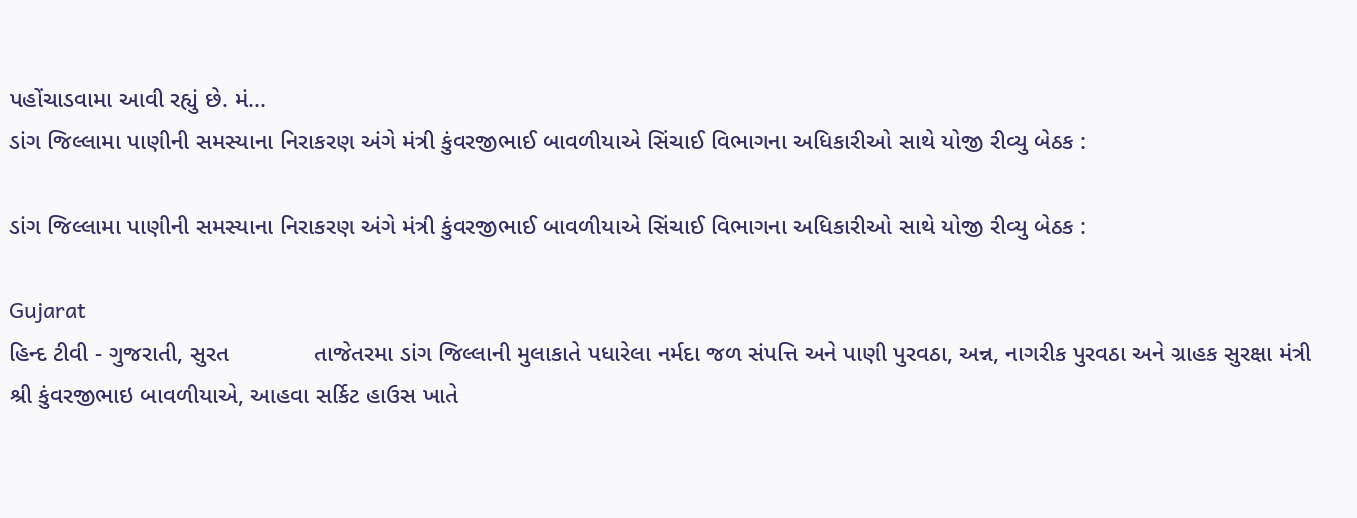પહોંચાડવામા આવી રહ્યું છે. મં...
ડાંગ જિલ્લામા પાણીની સમસ્યાના નિરાકરણ અંગે મંત્રી કુંવરજીભાઈ બાવળીયાએ સિંચાઈ વિભાગના અધિકારીઓ સાથે યોજી રીવ્યુ બેઠક :

ડાંગ જિલ્લામા પાણીની સમસ્યાના નિરાકરણ અંગે મંત્રી કુંવરજીભાઈ બાવળીયાએ સિંચાઈ વિભાગના અધિકારીઓ સાથે યોજી રીવ્યુ બેઠક :

Gujarat
હિન્દ ટીવી - ગુજરાતી, સુરત             તાજેતરમા ડાંગ જિલ્લાની મુલાકાતે પધારેલા નર્મદા જળ સંપત્તિ અને પાણી પુરવઠા, અન્ન, નાગરીક પુરવઠા અને ગ્રાહક સુરક્ષા મંત્રી શ્રી કુંવરજીભાઇ બાવળીયાએ, આહવા સર્કિટ હાઉસ ખાતે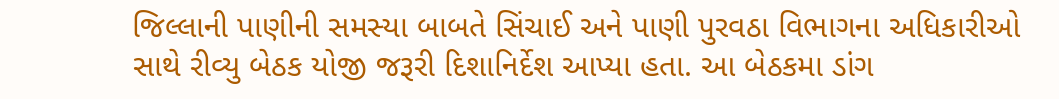જિલ્લાની પાણીની સમસ્યા બાબતે સિંચાઈ અને પાણી પુરવઠા વિભાગના અધિકારીઓ સાથે રીવ્યુ બેઠક યોજી જરૂરી દિશાનિર્દેશ આપ્યા હતા. આ બેઠકમા ડાંગ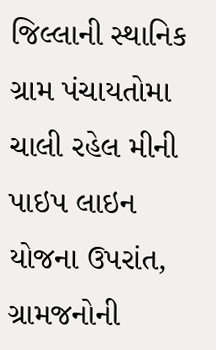જિલ્લાની સ્થાનિક ગ્રામ પંચાયતોમા ચાલી રહેલ મીની પાઇપ લાઇન યોજના ઉપરાંત, ગ્રામજનોની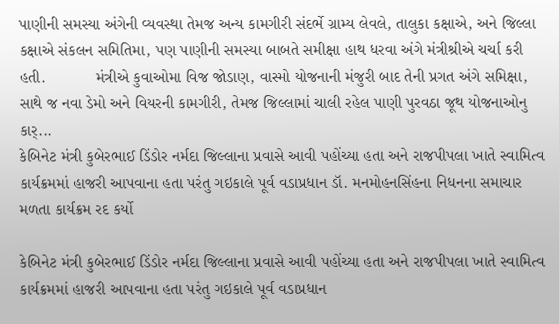પાણીની સમસ્યા અંગેની વ્યવસ્થા તેમજ અન્ય કામગીરી સંદર્ભે ગ્રામ્ય લેવલે, તાલુકા કક્ષાએ, અને જિલ્લા કક્ષાએ સંકલન સમિતિમા, પણ પાણીની સમસ્યા બાબતે સમીક્ષા હાથ ધરવા અંગે મંત્રીશ્રીએ ચર્ચા કરી હતી.           મંત્રીએ કુવાઓમા વિજ જોડાણ, વાસ્મો યોજનાની મંજુરી બાદ તેની પ્રગત અંગે સમિક્ષા, સાથે જ નવા ડેમો અને વિયરની કામગીરી, તેમજ જિલ્લામાં ચાલી રહેલ પાણી પુરવઠા જૂથ યોજનાઓનુ કાર્...
કેબિનેટ મંત્રી કુબેરભાઈ ડિંડોર નર્મદા જિલ્લાના પ્રવાસે આવી પહોંચ્યા હતા અને રાજપીપલા ખાતે સ્વામિત્વ કાર્યક્રમમાં હાજરી આપવાના હતા પરંતુ ગઇકાલે પૂર્વ વડાપ્રધાન ડૉ. મનમોહનસિંહના નિધનના સમાચાર મળતા કાર્યક્રમ રદ કર્યો

કેબિનેટ મંત્રી કુબેરભાઈ ડિંડોર નર્મદા જિલ્લાના પ્રવાસે આવી પહોંચ્યા હતા અને રાજપીપલા ખાતે સ્વામિત્વ કાર્યક્રમમાં હાજરી આપવાના હતા પરંતુ ગઇકાલે પૂર્વ વડાપ્રધાન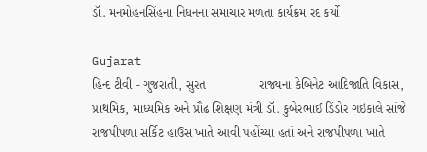ડૉ. મનમોહનસિંહના નિધનના સમાચાર મળતા કાર્યક્રમ રદ કર્યો

Gujarat
હિન્દ ટીવી - ગુજરાતી, સુરત               રાજ્યના કેબિનેટ આદિજાતિ વિકાસ, પ્રાથમિક, માધ્યમિક અને પ્રૌઢ શિક્ષણ મંત્રી ડૉ. કુબેરભાઈ ડિંડોર ગઇકાલે સાંજે રાજપીપળા સર્કિટ હાઉસ ખાતે આવી પહોંચ્યા હતાં અને રાજપીપળા ખાતે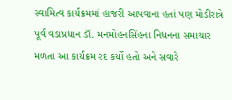સ્વામિત્વ કાર્યક્રમમાં હાજરી આપવાના હતાં પણ મોડીરાત્રે પૂર્વ વડાપ્રધાન ડૉ. મનમોહનસિંહના નિધનના સમાચાર મળતા આ કાર્યક્રમ રદ કર્યો હતો અને સવારે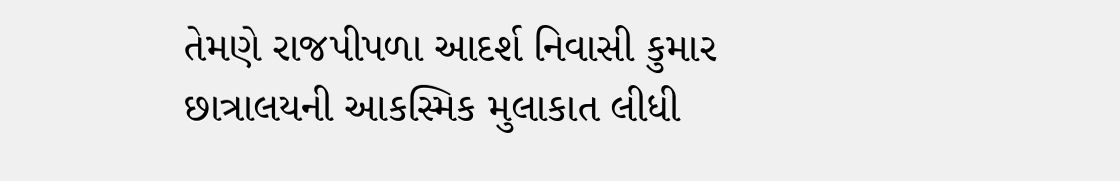તેમણે રાજપીપળા આદર્શ નિવાસી કુમાર છાત્રાલયની આકસ્મિક મુલાકાત લીધી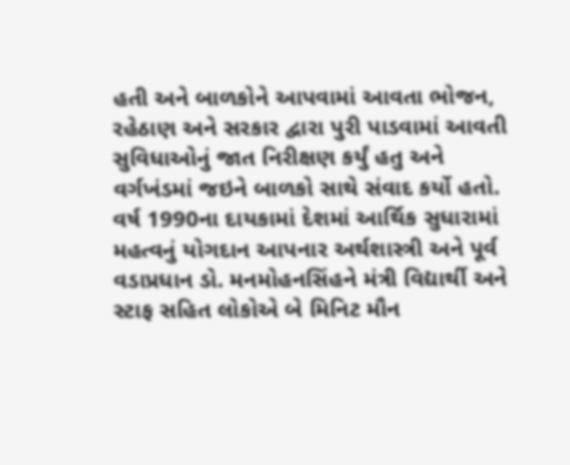હતી અને બાળકોને આપવામાં આવતા ભોજન, રહેઠાણ અને સરકાર દ્વારા પુરી પાડવામાં આવતી સુવિધાઓનું જાત નિરીક્ષણ કર્યું હતુ અને વર્ગખંડમાં જઇને બાળકો સાથે સંવાદ કર્યો હતો. વર્ષ 1990ના દાયકામાં દેશમાં આર્થિક સુધારામાં મહત્વનું યોગદાન આપનાર અર્થશાસ્ત્રી અને પૂર્વ વડાપ્રધાન ડો. મનમોહનસિંહને મંત્રી વિદ્યાર્થી અને સ્ટાફ સહિત લોકોએ બે મિનિટ મૌન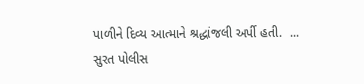પાળીને દિવ્ય આત્માને શ્રદ્ધાંજલી અર્પી હતી.  ...
સુરત પોલીસ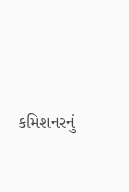કમિશનરનું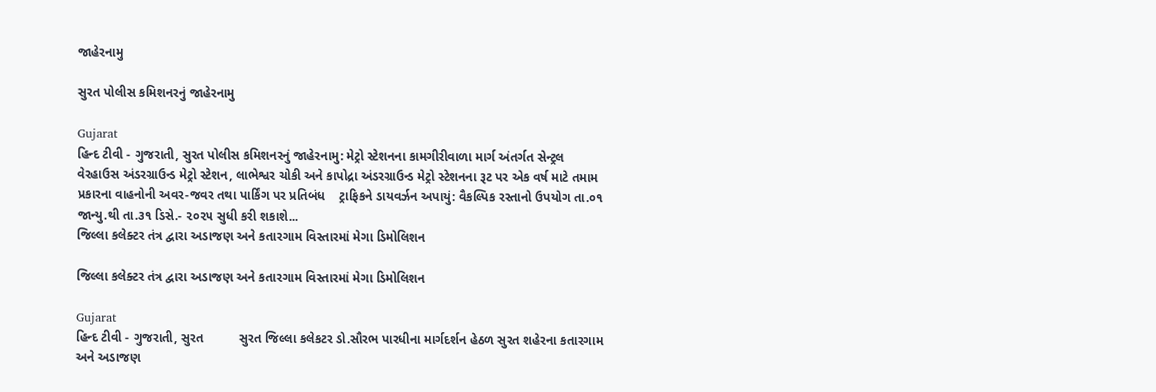જાહેરનામુ

સુરત પોલીસ કમિશનરનું જાહેરનામુ

Gujarat
હિન્દ ટીવી - ગુજરાતી, સુરત પોલીસ કમિશનરનું જાહેરનામુ: મેટ્રો સ્ટેશનના કામગીરીવાળા માર્ગ અંતર્ગત સેન્ટ્રલ વેરહાઉસ અંડરગ્રાઉન્ડ મેટ્રો સ્ટેશન, લાભેશ્વર ચોકી અને કાપોદ્રા અંડરગ્રાઉન્ડ મેટ્રો સ્ટેશનના રૂટ પર એક વર્ષ માટે તમામ પ્રકારના વાહનોની અવર-જવર તથા પાર્કિંગ પર પ્રતિબંધ    ટ્રાફિકને ડાયવર્ઝન અપાયું: વૈકલ્પિક રસ્તાનો ઉપયોગ તા.૦૧ જાન્યુ.થી તા.૩૧ ડિસે.- ૨૦૨૫ સુધી કરી શકાશે...
જિલ્લા કલેક્ટર તંત્ર દ્વારા અડાજણ અને કતારગામ વિસ્તારમાં મેગા ડિમોલિશન

જિલ્લા કલેક્ટર તંત્ર દ્વારા અડાજણ અને કતારગામ વિસ્તારમાં મેગા ડિમોલિશન

Gujarat
હિન્દ ટીવી - ગુજરાતી, સુરત          સુરત જિલ્લા કલેકટર ડો.સૌરભ પારધીના માર્ગદર્શન હેઠળ સુરત શહેરના કતારગામ અને અડાજણ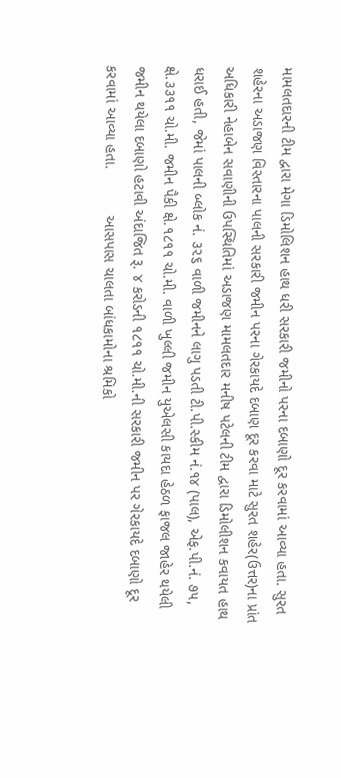મામલતદારની ટીમ દ્વારા મેગા ડિમોલિશન હાથ ધરી સરકારી જમીનો પરના દબાણો દૂર કરવામાં આવ્યા હતા. સુરત શહેરના અડાજણ વિસ્તારના પાલની સરકારી જમીન પરના ગેરકાયદે દબાણ દૂર કરવા માટે સુરત શહેર(ઉત્તર)ના પ્રાંત અધિકારી નેહાબેન સવાણીની ઉપસ્થિતિમાં અડાજણ મામલતદાર મનીષ પટેલની ટીમ દ્વારા ડિમોલીશન કવાયત હાથ ધરાઈ હતી, જેમાં પાલની બ્લોક નં. ૩૨૬ વાળી જમીનને લાગુ પડતી ટી.પી.સ્કીમ નં.૧૪ (પાલ), એફ.પી.નં. ૭૫, ક્ષે.૩૩૧૧ ચો.મી. જમીન પૈકી ક્ષે.૧૮૧૧ ચો.મી. વાળી ખુલ્લી જમીન યુએલસી કાયદા હેઠળ ફાજલ જાહેર થયેલી જમીન થયેલા દબાણો હટાવી અંદાજિત રૂ. ૪ કરોડની ૧૮૧૧ ચો.મી.ની સરકારી જમીન પર ગેરકાયદે દબાણો દૂર કરવામાં આવ્યા હતા.           આસપાસ ચાલતા બાંધકામોના શ્રમિકો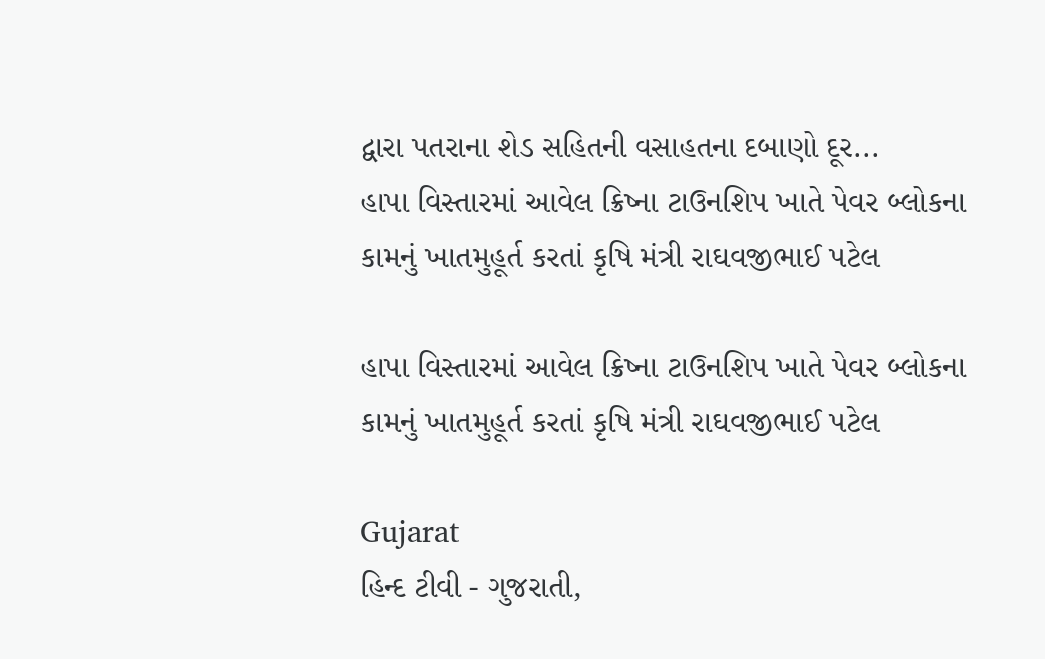દ્વારા પતરાના શેડ સહિતની વસાહતના દબાણો દૂર...
હાપા વિસ્તારમાં આવેલ ક્રિષ્ના ટાઉનશિપ ખાતે પેવર બ્લોકના કામનું ખાતમુહૂર્ત કરતાં કૃષિ મંત્રી રાઘવજીભાઈ પટેલ

હાપા વિસ્તારમાં આવેલ ક્રિષ્ના ટાઉનશિપ ખાતે પેવર બ્લોકના કામનું ખાતમુહૂર્ત કરતાં કૃષિ મંત્રી રાઘવજીભાઈ પટેલ

Gujarat
હિન્દ ટીવી - ગુજરાતી,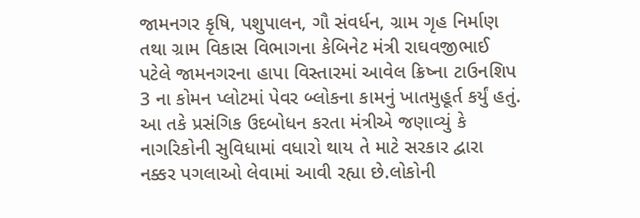જામનગર કૃષિ, પશુપાલન, ગૌ સંવર્ધન, ગ્રામ ગૃહ નિર્માણ તથા ગ્રામ વિકાસ વિભાગના કેબિનેટ મંત્રી રાઘવજીભાઈ પટેલે જામનગરના હાપા વિસ્તારમાં આવેલ ક્રિષ્ના ટાઉનશિપ 3 ના કોમન પ્લોટમાં પેવર બ્લોકના કામનું ખાતમુહૂર્ત કર્યું હતું. આ તકે પ્રસંગિક ઉદબોધન કરતા મંત્રીએ જણાવ્યું કે નાગરિકોની સુવિધામાં વધારો થાય તે માટે સરકાર દ્વારા નક્કર પગલાઓ લેવામાં આવી રહ્યા છે.લોકોની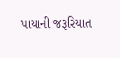પાયાની જરૂરિયાત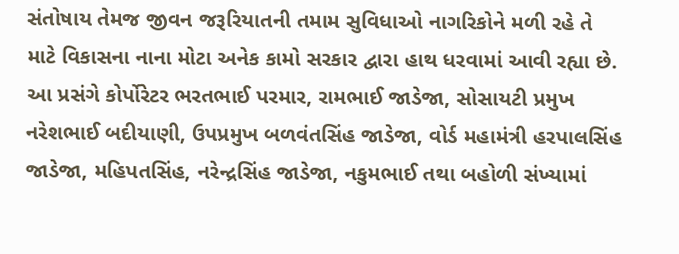સંતોષાય તેમજ જીવન જરૂરિયાતની તમામ સુવિધાઓ નાગરિકોને મળી રહે તે માટે વિકાસના નાના મોટા અનેક કામો સરકાર દ્વારા હાથ ધરવામાં આવી રહ્યા છે. આ પ્રસંગે કોર્પોરેટર ભરતભાઈ પરમાર, રામભાઈ જાડેજા, સોસાયટી પ્રમુખ નરેશભાઈ બદીયાણી, ઉપપ્રમુખ બળવંતસિંહ જાડેજા, વોર્ડ મહામંત્રી હરપાલસિંહ જાડેજા, મહિપતસિંહ, નરેન્દ્રસિંહ જાડેજા, નકુમભાઈ તથા બહોળી સંખ્યામાં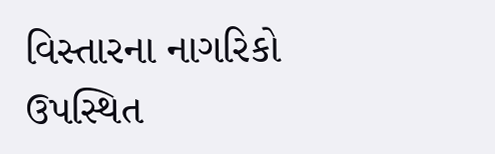વિસ્તારના નાગરિકો ઉપસ્થિત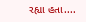રહ્યા હતા....